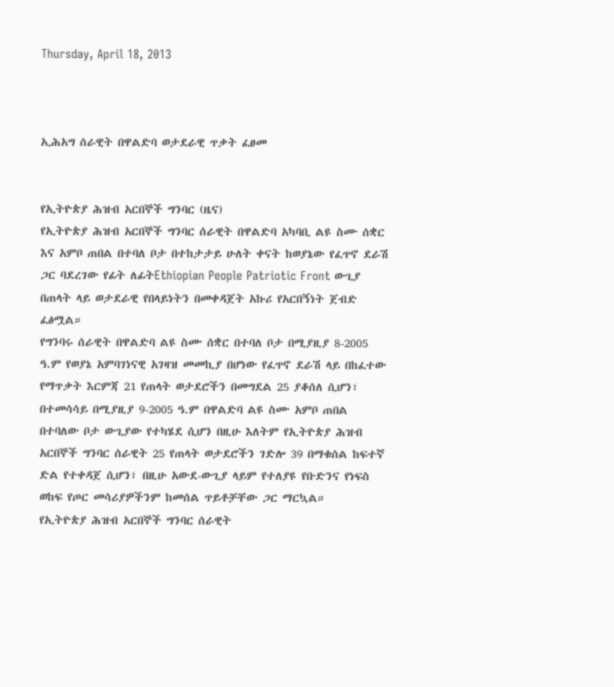Thursday, April 18, 2013



ኢሕአግ ሰራዊት በዋልድባ ወታደራዊ ጥቃት ፈፀመ


የኢትዮጵያ ሕዝብ አርበኞች ግንባር (ዜና)
የኢትዮጵያ ሕዝብ አርበኞች ግንባር ሰራዊት በዋልድባ አካባቢ ልዩ ስሙ ሰቋር እና አምቦ ጠበል በተባለ ቦታ በተከታታይ ሁለት ቀናት ከወያኔው የፈጥኖ ደራሽ ጋር ባደረገው የፊት ለፊትEthiopian People Patriotic Front ውጊያ በጠላት ላይ ወታደራዊ የበላይነትን በመቀዳጀት አኩሪ የአርበኝነት ጀብድ ፈፅሟል።
የግንባሩ ሰራዊት በዋልድባ ልዩ ስሙ ሰቋር በተባለ ቦታ በሚያዚያ 8-2005 ዓ.ም የወያኔ አምባገነናዊ አገዛዝ መመኪያ በሆነው የፈጥኖ ደራሽ ላይ በከፈተው የማጥቃት እርምጃ 21 የጠላት ወታደሮችን በመግደል 25 ያቆሰለ ሲሆን፣ በተመሳሳይ በሚያዚያ 9-2005 ዓ.ም በዋልድባ ልዩ ስሙ አምቦ ጠበል በተባለው ቦታ ውጊያው የተካሄደ ሲሆን በዚሁ እለትም የኢትዮጵያ ሕዝብ አርበኞች ግንባር ሰራዊት 25 የጠላት ወታደሮችን ገድሎ 39 በማቁሰል ከፍተኛ ድል የተቀዳጀ ሲሆን፣ በዚሁ አውደ-ውጊያ ላይም የተለያዩ የቡድንና የነፍስ ወከፍ የጦር መሳሪያዎችንም ከመሰል ጥይቶቻቸው ጋር ማርኳል።
የኢትዮጵያ ሕዝብ አርበኞች ግንባር ሰራዊት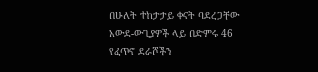በሁለት ተከታታይ ቀናት ባደረጋቸው አውደ-ውጊያዎች ላይ በድምሩ 46 የፈጥኖ ደራሾችን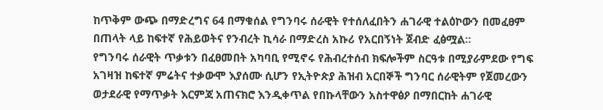ከጥቅም ውጭ በማድረግና 64 በማቁሰል የግንባሩ ሰራዊት የተሰለፈበትን ሐገራዊ ተልዕኮውን በመፈፀም በጠላት ላይ ከፍተኛ የሕይወትና የንብረት ኪሳራ በማድረስ አኩሪ የአርበኝነት ጀብድ ፈፅሟል።
የግንባሩ ሰራዊት ጥቃቱን በፈፀመበት አካባቢ የሚኖሩ የሕብረተሰብ ክፍሎችም ስርዓቱ በሚያራምደው የግፍ አገዛዝ ከፍተኛ ምሬትና ተቃውሞ እያሰሙ ሲሆን የኢትዮጵያ ሕዝብ አርበኞች ግንባር ሰራዊትም የጀመረውን ወታደራዊ የማጥቃት እርምጃ አጠናክሮ እንዲቀጥል የበኩላቸውን አስተዋፅዖ በማበርከት ሐገራዊ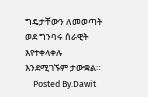ግዴታቸውን ለመወጣት ወደ ግንባሩ ሰራዊት እየተቀላቀሉ እንደሚገኙም ታውቋል።
    Posted By.Dawit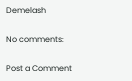Demelash

No comments:

Post a Comment